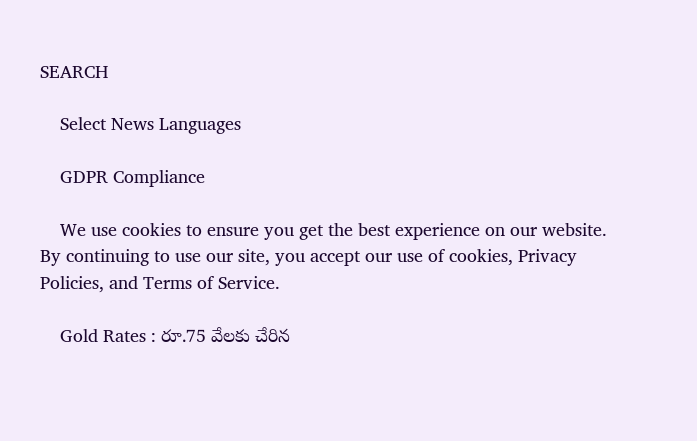SEARCH

    Select News Languages

    GDPR Compliance

    We use cookies to ensure you get the best experience on our website. By continuing to use our site, you accept our use of cookies, Privacy Policies, and Terms of Service.

    Gold Rates : రూ.75 వేలకు చేరిన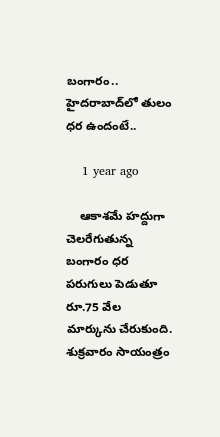బంగారం.. హైదరాబాద్‌లో తులం ధర ఉందంటే..

    1 year ago

    ఆకాశమే హద్దుగా చెలరేగుతున్న బంగారం ధర పరుగులు పెడుతూ రూ.75 వేల మార్కును చేరుకుంది. శుక్రవారం సాయంత్రం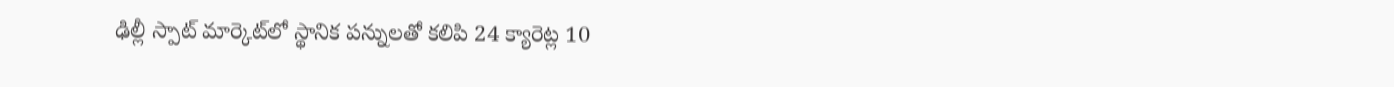ఢిల్లీ స్పాట్ మార్కెట్‌లో స్థానిక పన్నులతో కలిపి 24 క్యారెట్ల 10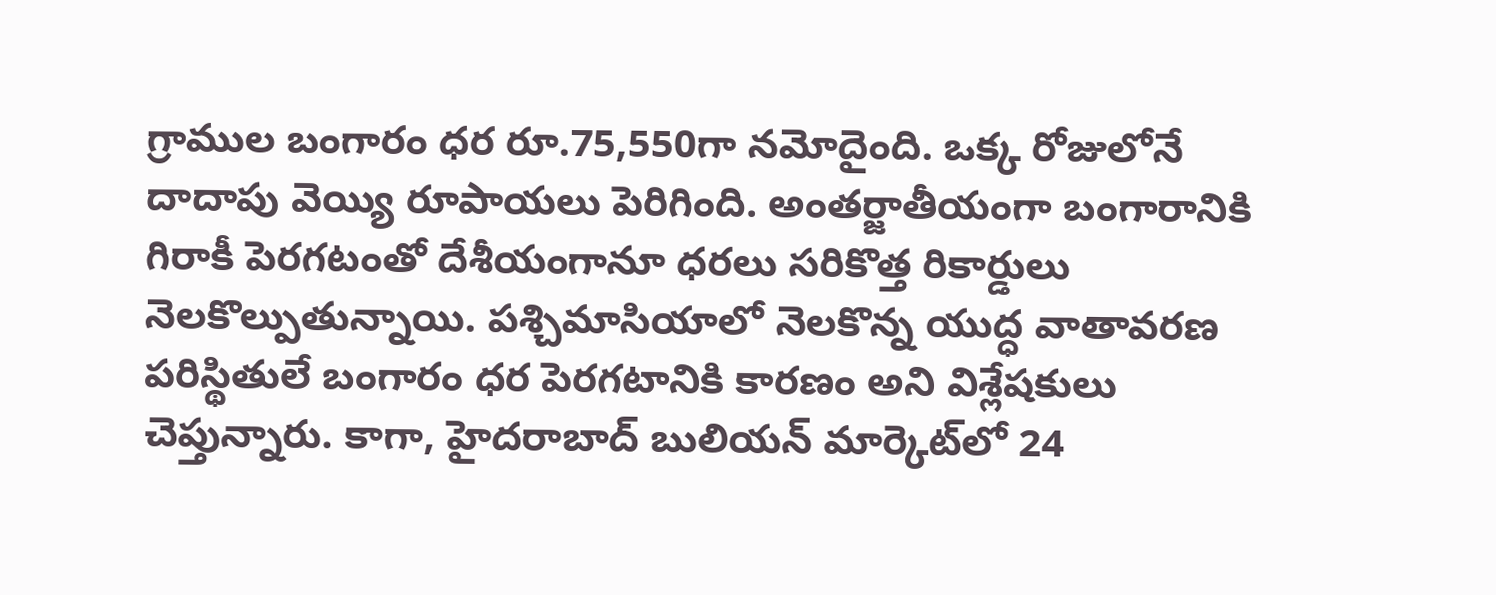గ్రాముల బంగారం ధర రూ.75,550గా నమోదైంది. ఒక్క రోజులోనే దాదాపు వెయ్యి రూపాయలు పెరిగింది. అంతర్జాతీయంగా బంగారానికి గిరాకీ పెరగటంతో దేశీయంగానూ ధరలు సరికొత్త రికార్డులు నెలకొల్పుతున్నాయి. పశ్చిమాసియాలో నెలకొన్న యుద్ధ వాతావరణ పరిస్థితులే బంగారం ధర పెరగటానికి కారణం అని విశ్లేషకులు చెప్తున్నారు. కాగా, హైదరాబాద్ బులియన్ మార్కెట్‌లో 24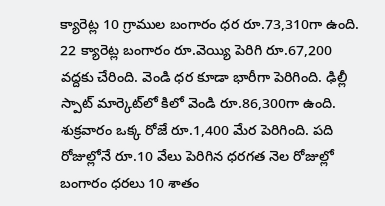క్యారెట్ల 10 గ్రాముల బంగారం ధర రూ.73,310గా ఉంది. 22 క్యారెట్ల బంగారం రూ.వెయ్యి పెరిగి రూ.67,200 వద్దకు చేరింది. వెండి ధర కూడా భారీగా పెరిగింది. ఢిల్లీ స్పాట్ మార్కెట్‌లో కిలో వెండి రూ.86,300గా ఉంది. శుక్రవారం ఒక్క రోజే రూ.1,400 మేర పెరిగింది. పది రోజుల్లోనే రూ.10 వేలు పెరిగిన ధరగత నెల రోజుల్లో బంగారం ధరలు 10 శాతం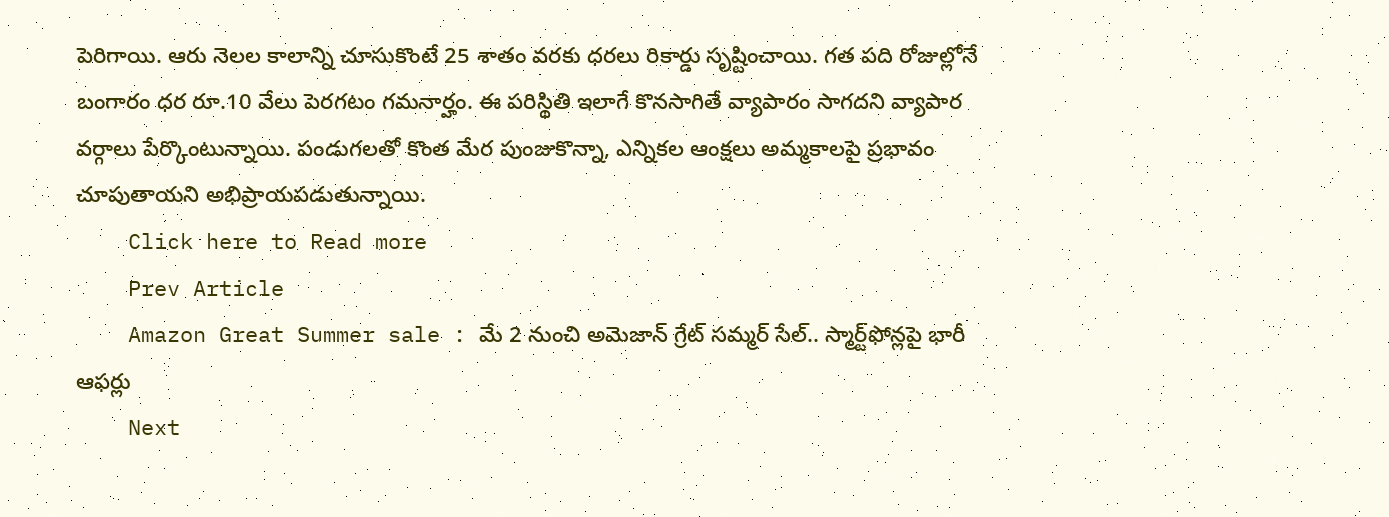పెరిగాయి. ఆరు నెలల కాలాన్ని చూసుకొంటే 25 శాతం వరకు ధరలు రికార్డు సృష్టించాయి. గత పది రోజుల్లోనే బంగారం ధర రూ.10 వేలు పెరగటం గమనార్హం. ఈ పరిస్థితి ఇలాగే కొనసాగితే వ్యాపారం సాగదని వ్యాపార వర్గాలు పేర్కొంటున్నాయి. పండుగలతో కొంత మేర పుంజుకొన్నా, ఎన్నికల ఆంక్షలు అమ్మకాలపై ప్రభావం చూపుతాయని అభిప్రాయపడుతున్నాయి.
    Click here to Read more
    Prev Article
    Amazon Great Summer sale : మే 2 నుంచి అమెజాన్ గ్రేట్ సమ్మర్ సేల్.. స్మార్ట్‌ఫోన్లపై భారీ ఆఫర్లు
    Next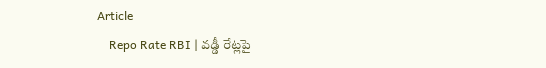Article
    Repo Rate RBI | వడ్డీ రేట్లపై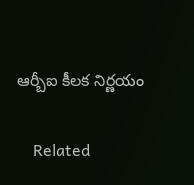ఆర్బీఐ కీలక నిర్ణయం

    Related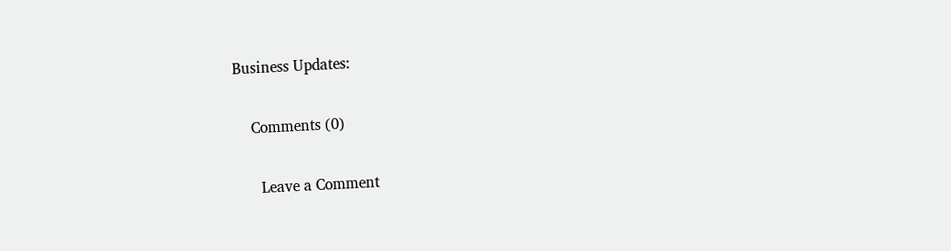Business Updates:

    Comments (0)

      Leave a Comment